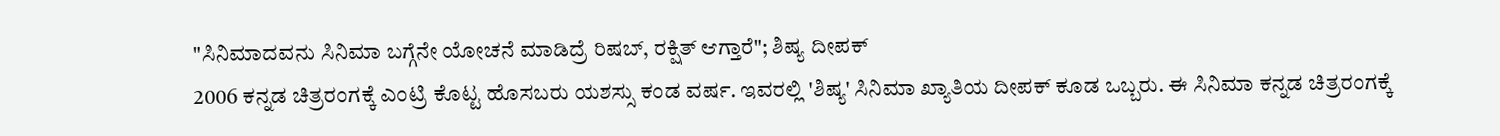"ಸಿನಿಮಾದವನು ಸಿನಿಮಾ ಬಗ್ಗೆನೇ ಯೋಚನೆ ಮಾಡಿದ್ರೆ ರಿಷಬ್, ರಕ್ಷಿತ್ ಆಗ್ತಾರೆ"; ಶಿಷ್ಯ ದೀಪಕ್
2006 ಕನ್ನಡ ಚಿತ್ರರಂಗಕ್ಕೆ ಎಂಟ್ರಿ ಕೊಟ್ಟ ಹೊಸಬರು ಯಶಸ್ಸು ಕಂಡ ವರ್ಷ. ಇವರಲ್ಲಿ 'ಶಿಷ್ಯ' ಸಿನಿಮಾ ಖ್ಯಾತಿಯ ದೀಪಕ್ ಕೂಡ ಒಬ್ಬರು. ಈ ಸಿನಿಮಾ ಕನ್ನಡ ಚಿತ್ರರಂಗಕ್ಕೆ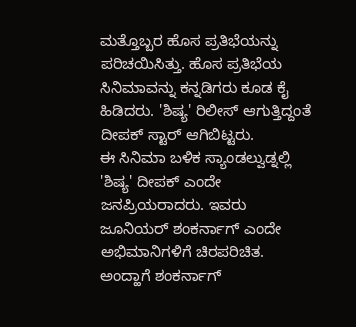ಮತ್ತೊಬ್ಬರ ಹೊಸ ಪ್ರತಿಭೆಯನ್ನು ಪರಿಚಯಿಸಿತ್ತು. ಹೊಸ ಪ್ರತಿಭೆಯ ಸಿನಿಮಾವನ್ನು ಕನ್ನಡಿಗರು ಕೂಡ ಕೈ ಹಿಡಿದರು. 'ಶಿಷ್ಯ' ರಿಲೀಸ್ ಆಗುತ್ತಿದ್ದಂತೆ ದೀಪಕ್ ಸ್ಟಾರ್ ಆಗಿಬಿಟ್ಟರು.
ಈ ಸಿನಿಮಾ ಬಳಿಕ ಸ್ಯಾಂಡಲ್ವುಡ್ನಲ್ಲಿ 'ಶಿಷ್ಯ' ದೀಪಕ್ ಎಂದೇ ಜನಪ್ರಿಯರಾದರು. ಇವರು ಜೂನಿಯರ್ ಶಂಕರ್ನಾಗ್ ಎಂದೇ ಅಭಿಮಾನಿಗಳಿಗೆ ಚಿರಪರಿಚಿತ. ಅಂದ್ಹಾಗೆ ಶಂಕರ್ನಾಗ್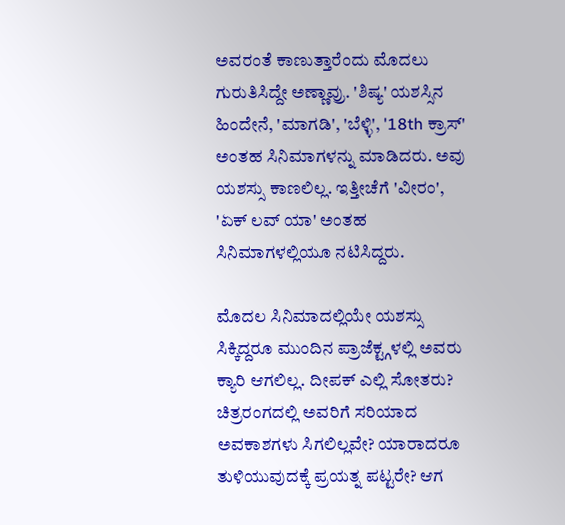ಅವರಂತೆ ಕಾಣುತ್ತಾರೆಂದು ಮೊದಲು ಗುರುತಿಸಿದ್ದೇ ಅಣ್ಣಾವ್ರು. 'ಶಿಷ್ಯ' ಯಶಸ್ಸಿನ ಹಿಂದೇನೆ, 'ಮಾಗಡಿ', 'ಬೆಳ್ಳಿ', '18th ಕ್ರಾಸ್' ಅಂತಹ ಸಿನಿಮಾಗಳನ್ನು ಮಾಡಿದರು. ಅವು ಯಶಸ್ಸು ಕಾಣಲಿಲ್ಲ. ಇತ್ತೀಚೆಗೆ 'ವೀರಂ', 'ಏಕ್ ಲವ್ ಯಾ' ಅಂತಹ ಸಿನಿಮಾಗಳಲ್ಲಿಯೂ ನಟಿಸಿದ್ದರು.

ಮೊದಲ ಸಿನಿಮಾದಲ್ಲಿಯೇ ಯಶಸ್ಸು ಸಿಕ್ಕಿದ್ದರೂ ಮುಂದಿನ ಪ್ರಾಜೆಕ್ಟ್ಗಳಲ್ಲಿ ಅವರು ಕ್ಯಾರಿ ಆಗಲಿಲ್ಲ. ದೀಪಕ್ ಎಲ್ಲಿ ಸೋತರು? ಚಿತ್ರರಂಗದಲ್ಲಿ ಅವರಿಗೆ ಸರಿಯಾದ ಅವಕಾಶಗಳು ಸಿಗಲಿಲ್ಲವೇ? ಯಾರಾದರೂ ತುಳಿಯುವುದಕ್ಕೆ ಪ್ರಯತ್ನ ಪಟ್ಟರೇ? ಆಗ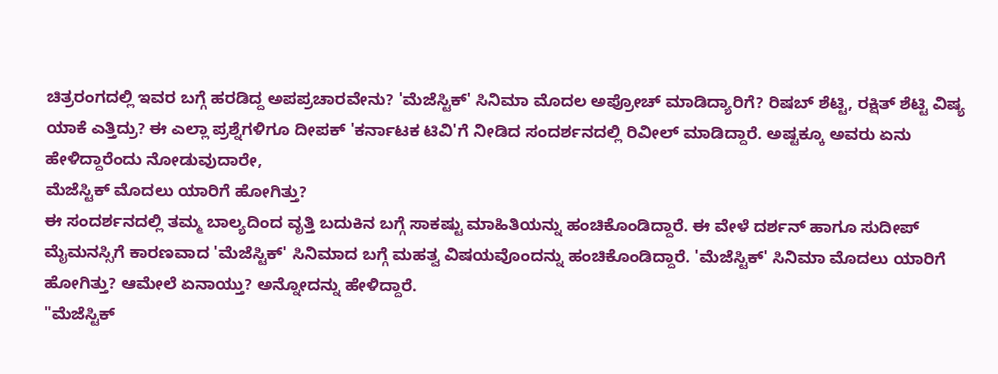ಚಿತ್ರರಂಗದಲ್ಲಿ ಇವರ ಬಗ್ಗೆ ಹರಡಿದ್ದ ಅಪಪ್ರಚಾರವೇನು? 'ಮೆಜೆಸ್ಟಿಕ್' ಸಿನಿಮಾ ಮೊದಲ ಅಪ್ರೋಚ್ ಮಾಡಿದ್ಯಾರಿಗೆ? ರಿಷಬ್ ಶೆಟ್ಟಿ, ರಕ್ಷಿತ್ ಶೆಟ್ಟಿ ವಿಷ್ಯ ಯಾಕೆ ಎತ್ತಿದ್ರು? ಈ ಎಲ್ಲಾ ಪ್ರಶ್ನೆಗಳಿಗೂ ದೀಪಕ್ 'ಕರ್ನಾಟಕ ಟಿವಿ'ಗೆ ನೀಡಿದ ಸಂದರ್ಶನದಲ್ಲಿ ರಿವೀಲ್ ಮಾಡಿದ್ದಾರೆ. ಅಷ್ಟಕ್ಕೂ ಅವರು ಏನು ಹೇಳಿದ್ದಾರೆಂದು ನೋಡುವುದಾರೇ,
ಮೆಜೆಸ್ಟಿಕ್ ಮೊದಲು ಯಾರಿಗೆ ಹೋಗಿತ್ತು?
ಈ ಸಂದರ್ಶನದಲ್ಲಿ ತಮ್ಮ ಬಾಲ್ಯದಿಂದ ವೃತ್ತಿ ಬದುಕಿನ ಬಗ್ಗೆ ಸಾಕಷ್ಟು ಮಾಹಿತಿಯನ್ನು ಹಂಚಿಕೊಂಡಿದ್ದಾರೆ. ಈ ವೇಳೆ ದರ್ಶನ್ ಹಾಗೂ ಸುದೀಪ್ ಮೈಮನಸ್ಸಿಗೆ ಕಾರಣವಾದ 'ಮೆಜೆಸ್ಟಿಕ್' ಸಿನಿಮಾದ ಬಗ್ಗೆ ಮಹತ್ವ ವಿಷಯವೊಂದನ್ನು ಹಂಚಿಕೊಂಡಿದ್ದಾರೆ. 'ಮೆಜೆಸ್ಟಿಕ್' ಸಿನಿಮಾ ಮೊದಲು ಯಾರಿಗೆ ಹೋಗಿತ್ತು? ಆಮೇಲೆ ಏನಾಯ್ತು? ಅನ್ನೋದನ್ನು ಹೇಳಿದ್ದಾರೆ.
"ಮೆಜೆಸ್ಟಿಕ್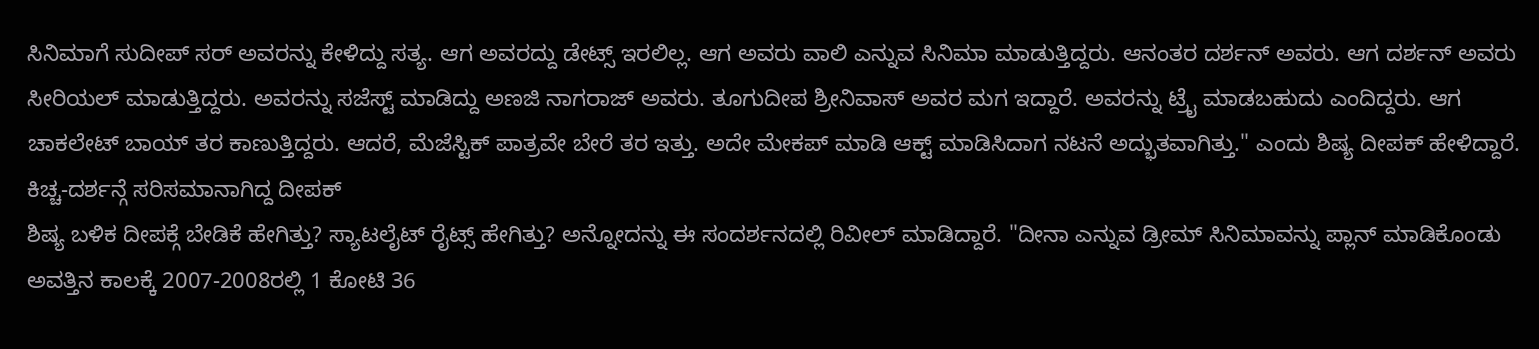ಸಿನಿಮಾಗೆ ಸುದೀಪ್ ಸರ್ ಅವರನ್ನು ಕೇಳಿದ್ದು ಸತ್ಯ. ಆಗ ಅವರದ್ದು ಡೇಟ್ಸ್ ಇರಲಿಲ್ಲ. ಆಗ ಅವರು ವಾಲಿ ಎನ್ನುವ ಸಿನಿಮಾ ಮಾಡುತ್ತಿದ್ದರು. ಆನಂತರ ದರ್ಶನ್ ಅವರು. ಆಗ ದರ್ಶನ್ ಅವರು ಸೀರಿಯಲ್ ಮಾಡುತ್ತಿದ್ದರು. ಅವರನ್ನು ಸಜೆಸ್ಟ್ ಮಾಡಿದ್ದು ಅಣಜಿ ನಾಗರಾಜ್ ಅವರು. ತೂಗುದೀಪ ಶ್ರೀನಿವಾಸ್ ಅವರ ಮಗ ಇದ್ದಾರೆ. ಅವರನ್ನು ಟ್ರೈ ಮಾಡಬಹುದು ಎಂದಿದ್ದರು. ಆಗ ಚಾಕಲೇಟ್ ಬಾಯ್ ತರ ಕಾಣುತ್ತಿದ್ದರು. ಆದರೆ, ಮೆಜೆಸ್ಟಿಕ್ ಪಾತ್ರವೇ ಬೇರೆ ತರ ಇತ್ತು. ಅದೇ ಮೇಕಪ್ ಮಾಡಿ ಆಕ್ಟ್ ಮಾಡಿಸಿದಾಗ ನಟನೆ ಅದ್ಭುತವಾಗಿತ್ತು." ಎಂದು ಶಿಷ್ಯ ದೀಪಕ್ ಹೇಳಿದ್ದಾರೆ.
ಕಿಚ್ಚ-ದರ್ಶನ್ಗೆ ಸರಿಸಮಾನಾಗಿದ್ದ ದೀಪಕ್
ಶಿಷ್ಯ ಬಳಿಕ ದೀಪಕ್ಗೆ ಬೇಡಿಕೆ ಹೇಗಿತ್ತು? ಸ್ಯಾಟಲೈಟ್ ರೈಟ್ಸ್ ಹೇಗಿತ್ತು? ಅನ್ನೋದನ್ನು ಈ ಸಂದರ್ಶನದಲ್ಲಿ ರಿವೀಲ್ ಮಾಡಿದ್ದಾರೆ. "ದೀನಾ ಎನ್ನುವ ಡ್ರೀಮ್ ಸಿನಿಮಾವನ್ನು ಪ್ಲಾನ್ ಮಾಡಿಕೊಂಡು ಅವತ್ತಿನ ಕಾಲಕ್ಕೆ 2007-2008ರಲ್ಲಿ 1 ಕೋಟಿ 36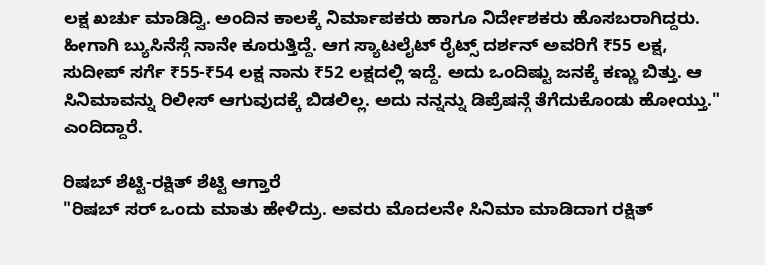ಲಕ್ಷ ಖರ್ಚು ಮಾಡಿದ್ವಿ. ಅಂದಿನ ಕಾಲಕ್ಕೆ ನಿರ್ಮಾಪಕರು ಹಾಗೂ ನಿರ್ದೇಶಕರು ಹೊಸಬರಾಗಿದ್ದರು. ಹೀಗಾಗಿ ಬ್ಯುಸಿನೆಸ್ಗೆ ನಾನೇ ಕೂರುತ್ತಿದ್ದೆ. ಆಗ ಸ್ಯಾಟಲೈಟ್ ರೈಟ್ಸ್ ದರ್ಶನ್ ಅವರಿಗೆ ₹55 ಲಕ್ಷ, ಸುದೀಪ್ ಸರ್ಗೆ ₹55-₹54 ಲಕ್ಷ ನಾನು ₹52 ಲಕ್ಷದಲ್ಲಿ ಇದ್ದೆ. ಅದು ಒಂದಿಷ್ಟು ಜನಕ್ಕೆ ಕಣ್ಣು ಬಿತ್ತು. ಆ ಸಿನಿಮಾವನ್ನು ರಿಲೀಸ್ ಆಗುವುದಕ್ಕೆ ಬಿಡಲಿಲ್ಲ. ಅದು ನನ್ನನ್ನು ಡಿಪ್ರೆಷನ್ಗೆ ತೆಗೆದುಕೊಂಡು ಹೋಯ್ತು." ಎಂದಿದ್ದಾರೆ.

ರಿಷಬ್ ಶೆಟ್ಟಿ-ರಕ್ಷಿತ್ ಶೆಟ್ಟಿ ಆಗ್ತಾರೆ
"ರಿಷಬ್ ಸರ್ ಒಂದು ಮಾತು ಹೇಳಿದ್ರು. ಅವರು ಮೊದಲನೇ ಸಿನಿಮಾ ಮಾಡಿದಾಗ ರಕ್ಷಿತ್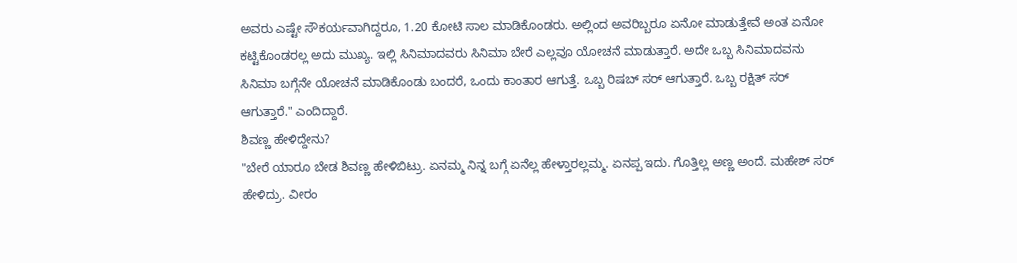ಅವರು ಎಷ್ಟೇ ಸೌಕರ್ಯವಾಗಿದ್ದರೂ, 1.20 ಕೋಟಿ ಸಾಲ ಮಾಡಿಕೊಂಡರು. ಅಲ್ಲಿಂದ ಅವರಿಬ್ಬರೂ ಏನೋ ಮಾಡುತ್ತೇವೆ ಅಂತ ಏನೋ ಕಟ್ಟಿಕೊಂಡರಲ್ಲ ಅದು ಮುಖ್ಯ. ಇಲ್ಲಿ ಸಿನಿಮಾದವರು ಸಿನಿಮಾ ಬೇರೆ ಎಲ್ಲವೂ ಯೋಚನೆ ಮಾಡುತ್ತಾರೆ. ಅದೇ ಒಬ್ಬ ಸಿನಿಮಾದವನು ಸಿನಿಮಾ ಬಗ್ಗೆನೇ ಯೋಚನೆ ಮಾಡಿಕೊಂಡು ಬಂದರೆ, ಒಂದು ಕಾಂತಾರ ಆಗುತ್ತೆ. ಒಬ್ಬ ರಿಷಬ್ ಸರ್ ಆಗುತ್ತಾರೆ. ಒಬ್ಬ ರಕ್ಷಿತ್ ಸರ್ ಆಗುತ್ತಾರೆ." ಎಂದಿದ್ದಾರೆ.
ಶಿವಣ್ಣ ಹೇಳಿದ್ದೇನು?
"ಬೇರೆ ಯಾರೂ ಬೇಡ ಶಿವಣ್ಣ ಹೇಳಿಬಿಟ್ರು. ಏನಮ್ಮ ನಿನ್ನ ಬಗ್ಗೆ ಏನೆಲ್ಲ ಹೇಳ್ತಾರಲ್ಲಮ್ಮ. ಏನಪ್ಪ ಇದು. ಗೊತ್ತಿಲ್ಲ ಅಣ್ಣ ಅಂದೆ. ಮಹೇಶ್ ಸರ್ ಹೇಳಿದ್ರು. ವೀರಂ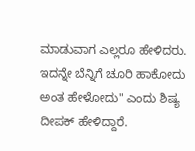ಮಾಡುವಾಗ ಎಲ್ಲರೂ ಹೇಳಿದರು. ಇದನ್ನೇ ಬೆನ್ನಿಗೆ ಚೂರಿ ಹಾಕೋದು ಅಂತ ಹೇಳೋದು" ಎಂದು ಶಿಷ್ಯ ದೀಪಕ್ ಹೇಳಿದ್ದಾರೆ.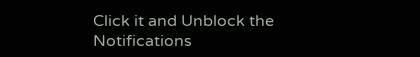Click it and Unblock the Notifications